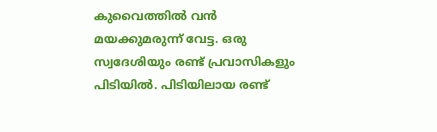കുവൈത്തിൽ വൻ മയക്കുമരുന്ന് വേട്ട. ഒരു സ്വദേശിയും രണ്ട് പ്രവാസികളും പിടിയിൽ. പിടിയിലായ രണ്ട്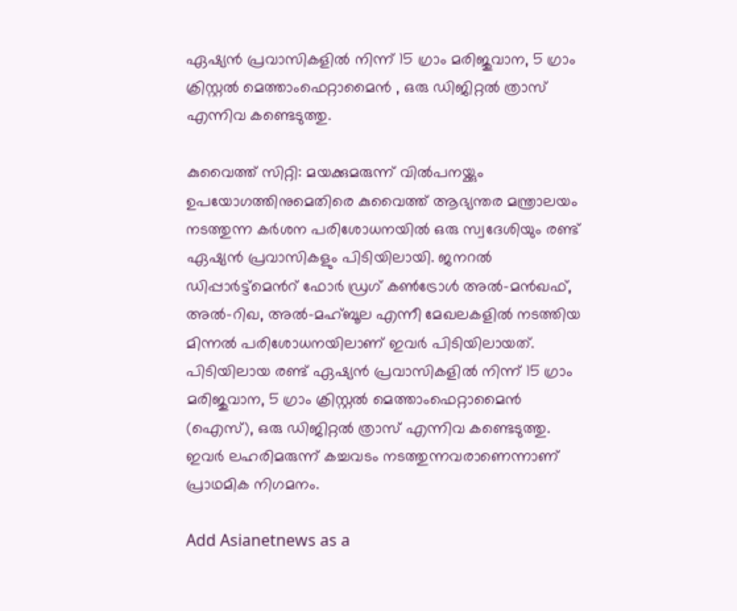ഏഷ്യൻ പ്രവാസികളിൽ നിന്ന് 15 ഗ്രാം മരിജുവാന, 5 ഗ്രാം ക്രിസ്റ്റൽ മെത്താംഫെറ്റാമൈൻ , ഒരു ഡിജിറ്റൽ ത്രാസ് എന്നിവ കണ്ടെടുത്തു.

കുവൈത്ത് സിറ്റി: മയക്കുമരുന്ന് വിൽപനയ്ക്കും ഉപയോഗത്തിനുമെതിരെ കുവൈത്ത് ആഭ്യന്തര മന്ത്രാലയം നടത്തുന്ന കർശന പരിശോധനയിൽ ഒരു സ്വദേശിയും രണ്ട് ഏഷ്യൻ പ്രവാസികളും പിടിയിലായി. ജനറൽ ഡിപ്പാർട്ട്‌മെന്‍റ് ഫോർ ഡ്രഗ് കൺട്രോൾ അൽ-മൻഖഫ്, അൽ-റിഖ, അൽ-മഹ്ബൂല എന്നീ മേഖലകളിൽ നടത്തിയ മിന്നൽ പരിശോധനയിലാണ് ഇവർ പിടിയിലായത്. പിടിയിലായ രണ്ട് ഏഷ്യൻ പ്രവാസികളിൽ നിന്ന് 15 ഗ്രാം മരിജുവാന, 5 ഗ്രാം ക്രിസ്റ്റൽ മെത്താംഫെറ്റാമൈൻ (ഐസ്), ഒരു ഡിജിറ്റൽ ത്രാസ് എന്നിവ കണ്ടെടുത്തു. ഇവർ ലഹരിമരുന്ന് കച്ചവടം നടത്തുന്നവരാണെന്നാണ് പ്രാഥമിക നിഗമനം.

Add Asianetnews as a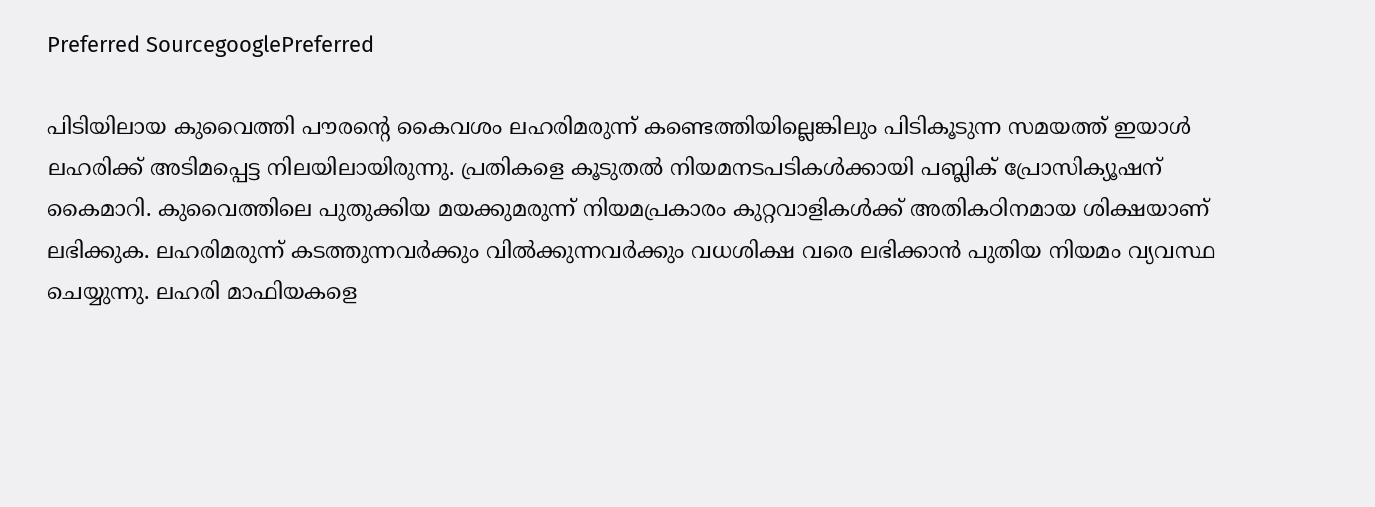Preferred SourcegooglePreferred

പിടിയിലായ കുവൈത്തി പൗരന്‍റെ കൈവശം ലഹരിമരുന്ന് കണ്ടെത്തിയില്ലെങ്കിലും പിടികൂടുന്ന സമയത്ത് ഇയാൾ ലഹരിക്ക് അടിമപ്പെട്ട നിലയിലായിരുന്നു. പ്രതികളെ കൂടുതൽ നിയമനടപടികൾക്കായി പബ്ലിക് പ്രോസിക്യൂഷന് കൈമാറി. കുവൈത്തിലെ പുതുക്കിയ മയക്കുമരുന്ന് നിയമപ്രകാരം കുറ്റവാളികൾക്ക് അതികഠിനമായ ശിക്ഷയാണ് ലഭിക്കുക. ലഹരിമരുന്ന് കടത്തുന്നവർക്കും വിൽക്കുന്നവർക്കും വധശിക്ഷ വരെ ലഭിക്കാൻ പുതിയ നിയമം വ്യവസ്ഥ ചെയ്യുന്നു. ലഹരി മാഫിയകളെ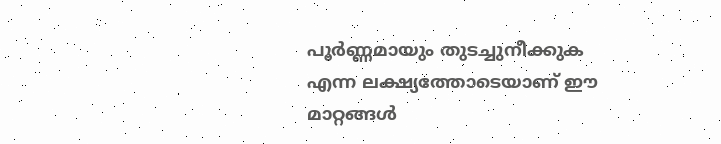പൂർണ്ണമായും തുടച്ചുനീക്കുക എന്ന ലക്ഷ്യത്തോടെയാണ് ഈ മാറ്റങ്ങൾ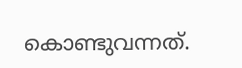കൊണ്ടുവന്നത്.